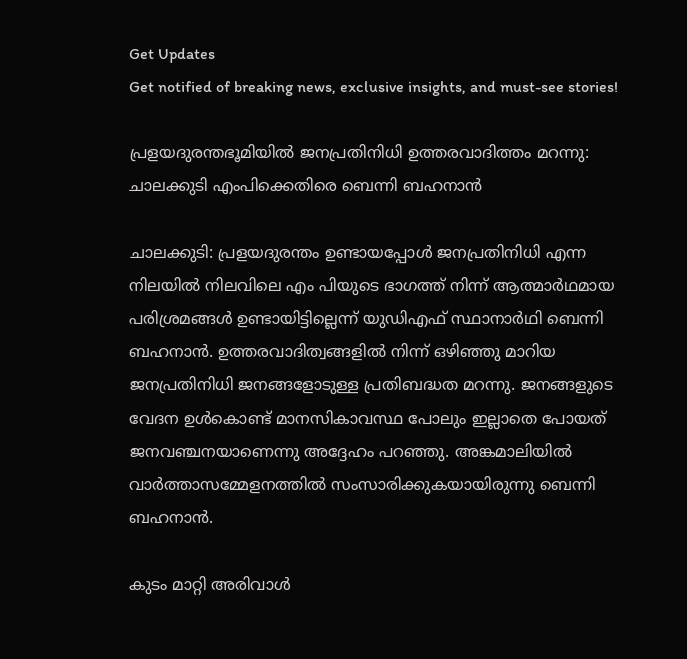Get Updates
Get notified of breaking news, exclusive insights, and must-see stories!

പ്രളയദുരന്തഭൂമിയില്‍ ജനപ്രതിനിധി ഉത്തരവാദിത്തം മറന്നു: ചാലക്കുടി എംപിക്കെതിരെ ബെന്നി ബഹനാന്‍

ചാലക്കുടി: പ്രളയദുരന്തം ഉണ്ടായപ്പോള്‍ ജനപ്രതിനിധി എന്ന നിലയില്‍ നിലവിലെ എം പിയുടെ ഭാഗത്ത് നിന്ന് ആത്മാര്‍ഥമായ പരിശ്രമങ്ങള്‍ ഉണ്ടായിട്ടില്ലെന്ന് യുഡിഎഫ് സ്ഥാനാര്‍ഥി ബെന്നി ബഹനാന്‍. ഉത്തരവാദിത്വങ്ങളില്‍ നിന്ന് ഒഴിഞ്ഞു മാറിയ ജനപ്രതിനിധി ജനങ്ങളോടുള്ള പ്രതിബദ്ധത മറന്നു. ജനങ്ങളുടെ വേദന ഉള്‍കൊണ്ട് മാനസികാവസ്ഥ പോലും ഇല്ലാതെ പോയത് ജനവഞ്ചനയാണെന്നു അദ്ദേഹം പറഞ്ഞു. അങ്കമാലിയില്‍ വാര്‍ത്താസമ്മേളനത്തില്‍ സംസാരിക്കുകയായിരുന്നു ബെന്നി ബഹനാന്‍.

കുടം മാറ്റി അരിവാള്‍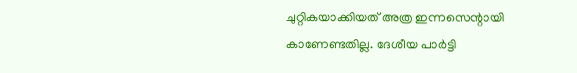ചുറ്റികയാക്കിയത് അത്ര ഇന്നസെന്റായി കാണേണ്ടതില്ല. ദേശീയ പാര്‍ട്ടി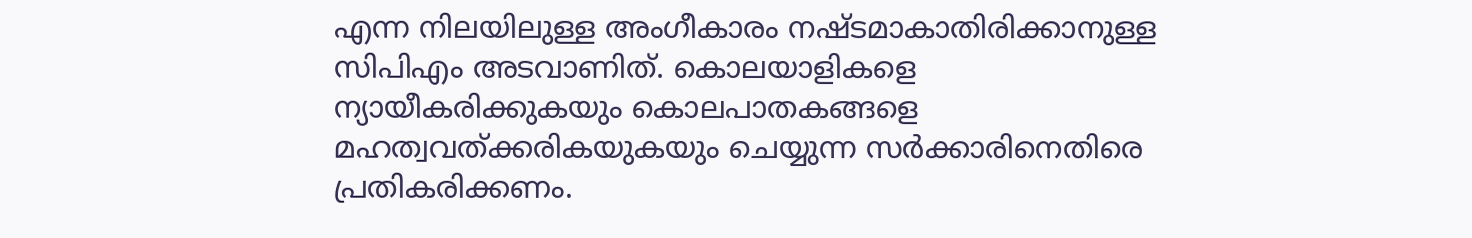എന്ന നിലയിലുള്ള അംഗീകാരം നഷ്ടമാകാതിരിക്കാനുള്ള സിപിഎം അടവാണിത്. കൊലയാളികളെ ന്യായീകരിക്കുകയും കൊലപാതകങ്ങളെ മഹത്വവത്ക്കരികയുകയും ചെയ്യുന്ന സര്‍ക്കാരിനെതിരെ പ്രതികരിക്കണം.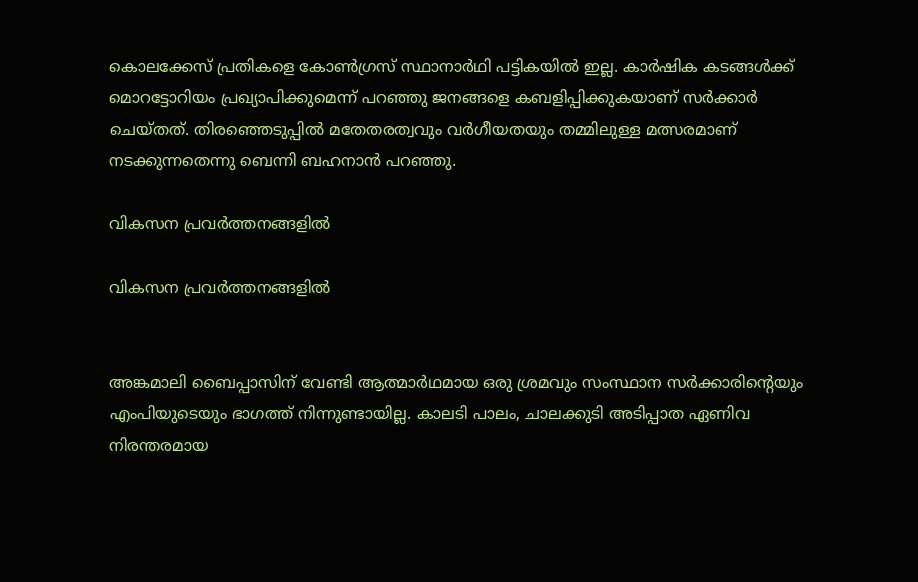കൊലക്കേസ് പ്രതികളെ കോണ്‍ഗ്രസ് സ്ഥാനാര്‍ഥി പട്ടികയില്‍ ഇല്ല. കാര്‍ഷിക കടങ്ങള്‍ക്ക് മൊറട്ടോറിയം പ്രഖ്യാപിക്കുമെന്ന് പറഞ്ഞു ജനങ്ങളെ കബളിപ്പിക്കുകയാണ് സര്‍ക്കാര്‍ ചെയ്തത്. തിരഞ്ഞെടുപ്പില്‍ മതേതരത്വവും വര്‍ഗീയതയും തമ്മിലുള്ള മത്സരമാണ് നടക്കുന്നതെന്നു ബെന്നി ബഹനാന്‍ പറഞ്ഞു.

വികസന പ്രവർത്തനങ്ങളിൽ

വികസന പ്രവർത്തനങ്ങളിൽ


അങ്കമാലി ബൈപ്പാസിന് വേണ്ടി ആത്മാര്‍ഥമായ ഒരു ശ്രമവും സംസ്ഥാന സര്‍ക്കാരിന്റെയും എംപിയുടെയും ഭാഗത്ത് നിന്നുണ്ടായില്ല. കാലടി പാലം, ചാലക്കുടി അടിപ്പാത ഏണിവ നിരന്തരമായ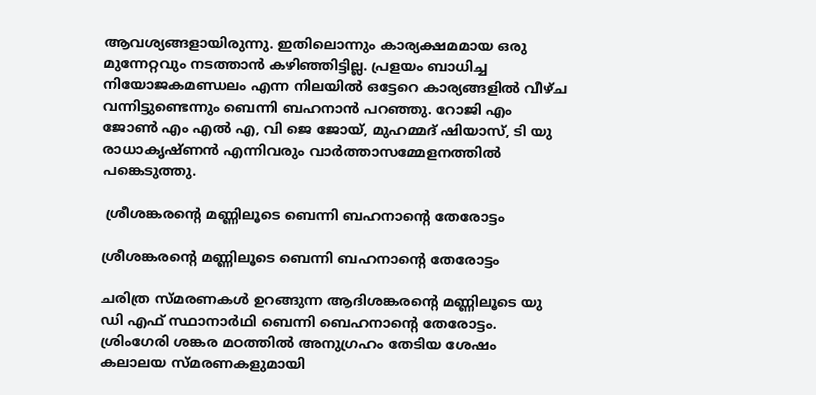ആവശ്യങ്ങളായിരുന്നു. ഇതിലൊന്നും കാര്യക്ഷമമായ ഒരു മുന്നേറ്റവും നടത്താന്‍ കഴിഞ്ഞിട്ടില്ല. പ്രളയം ബാധിച്ച നിയോജകമണ്ഡലം എന്ന നിലയില്‍ ഒട്ടേറെ കാര്യങ്ങളില്‍ വീഴ്ച വന്നിട്ടുണ്ടെന്നും ബെന്നി ബഹനാന്‍ പറഞ്ഞു. റോജി എം ജോണ്‍ എം എല്‍ എ, വി ജെ ജോയ്, മുഹമ്മദ് ഷിയാസ്, ടി യു രാധാകൃഷ്ണന്‍ എന്നിവരും വാര്‍ത്താസമ്മേളനത്തില്‍ പങ്കെടുത്തു.

 ശ്രീശങ്കരന്റെ മണ്ണിലൂടെ ബെന്നി ബഹനാന്റെ തേരോട്ടം

ശ്രീശങ്കരന്റെ മണ്ണിലൂടെ ബെന്നി ബഹനാന്റെ തേരോട്ടം

ചരിത്ര സ്മരണകള്‍ ഉറങ്ങുന്ന ആദിശങ്കരന്റെ മണ്ണിലൂടെ യു ഡി എഫ് സ്ഥാനാര്‍ഥി ബെന്നി ബെഹനാന്റെ തേരോട്ടം. ശ്രിംഗേരി ശങ്കര മഠത്തില്‍ അനുഗ്രഹം തേടിയ ശേഷം കലാലയ സ്മരണകളുമായി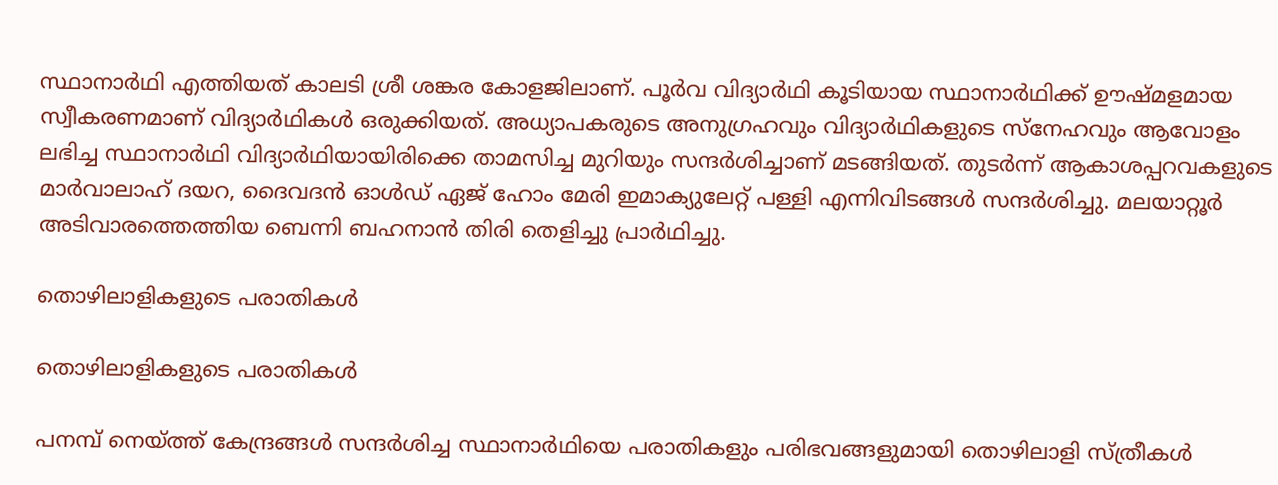സ്ഥാനാര്‍ഥി എത്തിയത് കാലടി ശ്രീ ശങ്കര കോളജിലാണ്. പൂര്‍വ വിദ്യാര്‍ഥി കൂടിയായ സ്ഥാനാര്‍ഥിക്ക് ഊഷ്മളമായ സ്വീകരണമാണ് വിദ്യാര്‍ഥികള്‍ ഒരുക്കിയത്. അധ്യാപകരുടെ അനുഗ്രഹവും വിദ്യാര്‍ഥികളുടെ സ്‌നേഹവും ആവോളം ലഭിച്ച സ്ഥാനാര്‍ഥി വിദ്യാര്‍ഥിയായിരിക്കെ താമസിച്ച മുറിയും സന്ദര്‍ശിച്ചാണ് മടങ്ങിയത്. തുടര്‍ന്ന് ആകാശപ്പറവകളുടെ മാര്‍വാലാഹ് ദയറ, ദൈവദന്‍ ഓള്‍ഡ് ഏജ് ഹോം മേരി ഇമാക്യുലേറ്റ് പള്ളി എന്നിവിടങ്ങള്‍ സന്ദര്‍ശിച്ചു. മലയാറ്റൂര്‍ അടിവാരത്തെത്തിയ ബെന്നി ബഹനാന്‍ തിരി തെളിച്ചു പ്രാര്‍ഥിച്ചു.

തൊഴിലാളികളുടെ പരാതികൾ

തൊഴിലാളികളുടെ പരാതികൾ

പനമ്പ് നെയ്ത്ത് കേന്ദ്രങ്ങള്‍ സന്ദര്‍ശിച്ച സ്ഥാനാര്‍ഥിയെ പരാതികളും പരിഭവങ്ങളുമായി തൊഴിലാളി സ്ത്രീകള്‍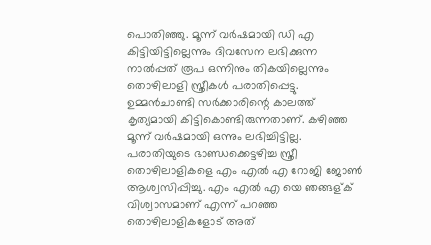പൊതിഞ്ഞു. മൂന്ന് വര്‍ഷമായി ഡി എ കിട്ടിയിട്ടില്ലെന്നും ദിവസേന ലഭിക്കുന്ന നാല്‍പ്പത് രൂപ ഒന്നിനും തികയില്ലെന്നും തൊഴിലാളി സ്ത്രീകള്‍ പരാതിപ്പെട്ടു. ഉമ്മന്‍ചാണ്ടി സര്‍ക്കാരിന്റെ കാലത്ത് കൃത്യമായി കിട്ടികൊണ്ടിരുന്നതാണ്. കഴിഞ്ഞ മൂന്ന് വര്‍ഷമായി ഒന്നും ലഭിച്ചിട്ടില്ല. പരാതിയുടെ ഭാണ്ഡക്കെട്ടഴിച്ച സ്ത്രീ തൊഴിലാളികളെ എം എല്‍ എ റോജി ജോണ്‍ ആശ്വസിപ്പിച്ചു. എം എല്‍ എ യെ ഞങ്ങള്ക് വിശ്വാസമാണ് എന്ന് പറഞ്ഞ തൊഴിലാളികളോട് അത്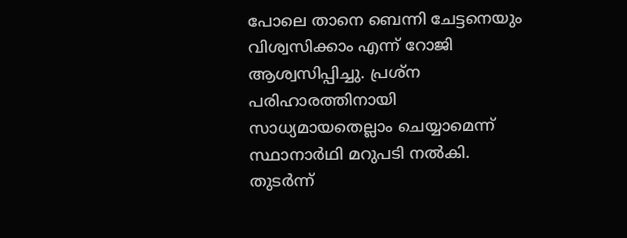പോലെ താനെ ബെന്നി ചേട്ടനെയും വിശ്വസിക്കാം എന്ന് റോജി ആശ്വസിപ്പിച്ചു. പ്രശ്‌ന പരിഹാരത്തിനായി സാധ്യമായതെല്ലാം ചെയ്യാമെന്ന് സ്ഥാനാര്‍ഥി മറുപടി നല്‍കി. തുടര്‍ന്ന്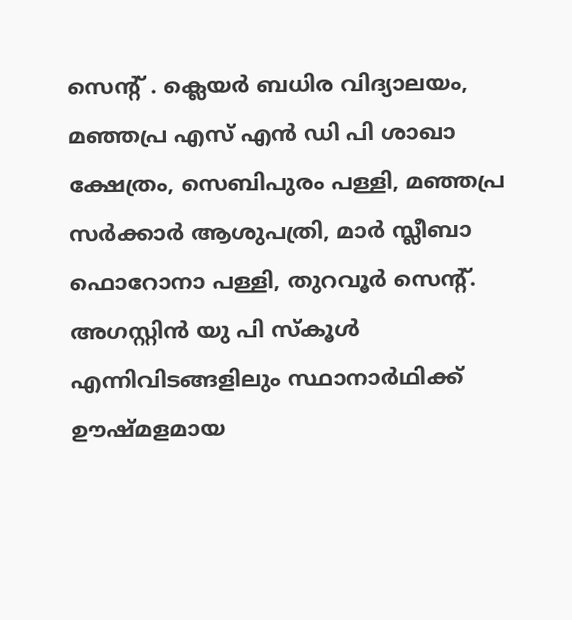സെന്റ് . ക്ലെയര്‍ ബധിര വിദ്യാലയം, മഞ്ഞപ്ര എസ് എന്‍ ഡി പി ശാഖാ ക്ഷേത്രം, സെബിപുരം പള്ളി, മഞ്ഞപ്ര സര്‍ക്കാര്‍ ആശുപത്രി, മാര്‍ സ്ലീബാ ഫൊറോനാ പള്ളി, തുറവൂര്‍ സെന്റ്. അഗസ്റ്റിന്‍ യു പി സ്‌കൂള്‍ എന്നിവിടങ്ങളിലും സ്ഥാനാര്‍ഥിക്ക് ഊഷ്മളമായ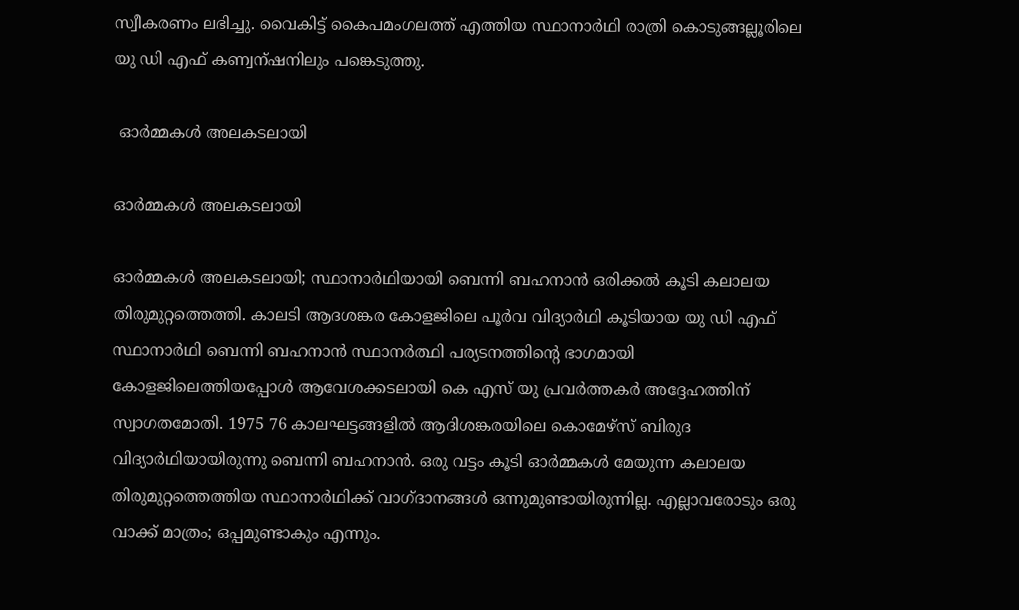സ്വീകരണം ലഭിച്ചു. വൈകിട്ട് കൈപമംഗലത്ത് എത്തിയ സ്ഥാനാര്‍ഥി രാത്രി കൊടുങ്ങല്ലൂരിലെ യു ഡി എഫ് കണ്വന്ഷനിലും പങ്കെടുത്തു.

 ഓര്‍മ്മകള്‍ അലകടലായി

ഓര്‍മ്മകള്‍ അലകടലായി

ഓര്‍മ്മകള്‍ അലകടലായി; സ്ഥാനാര്‍ഥിയായി ബെന്നി ബഹനാന്‍ ഒരിക്കല്‍ കൂടി കലാലയ തിരുമുറ്റത്തെത്തി. കാലടി ആദശങ്കര കോളജിലെ പൂര്‍വ വിദ്യാര്‍ഥി കൂടിയായ യു ഡി എഫ് സ്ഥാനാര്‍ഥി ബെന്നി ബഹനാന്‍ സ്ഥാനര്‍ത്ഥി പര്യടനത്തിന്റെ ഭാഗമായി കോളജിലെത്തിയപ്പോള്‍ ആവേശക്കടലായി കെ എസ് യു പ്രവര്‍ത്തകര്‍ അദ്ദേഹത്തിന് സ്വാഗതമോതി. 1975 76 കാലഘട്ടങ്ങളില്‍ ആദിശങ്കരയിലെ കൊമേഴ്‌സ് ബിരുദ വിദ്യാര്‍ഥിയായിരുന്നു ബെന്നി ബഹനാന്‍. ഒരു വട്ടം കൂടി ഓര്‍മ്മകള്‍ മേയുന്ന കലാലയ തിരുമുറ്റത്തെത്തിയ സ്ഥാനാര്‍ഥിക്ക് വാഗ്ദാനങ്ങള്‍ ഒന്നുമുണ്ടായിരുന്നില്ല. എല്ലാവരോടും ഒരു വാക്ക് മാത്രം; ഒപ്പമുണ്ടാകും എന്നും.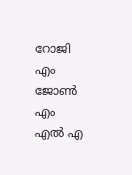റോജി എം ജോണ്‍ എം എല്‍ എ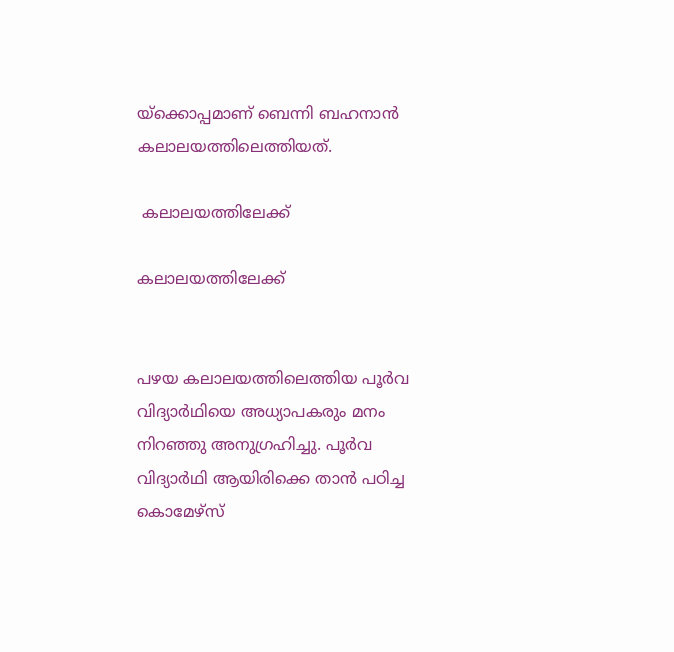യ്‌ക്കൊപ്പമാണ് ബെന്നി ബഹനാന്‍ കലാലയത്തിലെത്തിയത്.

 കലാലയത്തിലേക്ക്

കലാലയത്തിലേക്ക്


പഴയ കലാലയത്തിലെത്തിയ പൂര്‍വ വിദ്യാര്‍ഥിയെ അധ്യാപകരും മനം നിറഞ്ഞു അനുഗ്രഹിച്ചു. പൂര്‍വ വിദ്യാര്‍ഥി ആയിരിക്കെ താന്‍ പഠിച്ച കൊമേഴ്‌സ്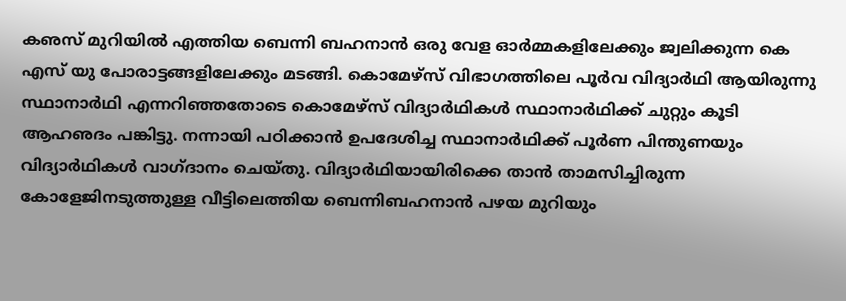കഌസ് മുറിയില്‍ എത്തിയ ബെന്നി ബഹനാന്‍ ഒരു വേള ഓര്‍മ്മകളിലേക്കും ജ്വലിക്കുന്ന കെ എസ് യു പോരാട്ടങ്ങളിലേക്കും മടങ്ങി. കൊമേഴ്‌സ് വിഭാഗത്തിലെ പൂര്‍വ വിദ്യാര്‍ഥി ആയിരുന്നു സ്ഥാനാര്‍ഥി എന്നറിഞ്ഞതോടെ കൊമേഴ്‌സ് വിദ്യാര്‍ഥികള്‍ സ്ഥാനാര്‍ഥിക്ക് ചുറ്റും കൂടി ആഹഌദം പങ്കിട്ടു. നന്നായി പഠിക്കാന്‍ ഉപദേശിച്ച സ്ഥാനാര്‍ഥിക്ക് പൂര്‍ണ പിന്തുണയും വിദ്യാര്‍ഥികള്‍ വാഗ്ദാനം ചെയ്തു. വിദ്യാര്‍ഥിയായിരിക്കെ താന്‍ താമസിച്ചിരുന്ന കോളേജിനടുത്തുള്ള വീട്ടിലെത്തിയ ബെന്നിബഹനാന്‍ പഴയ മുറിയും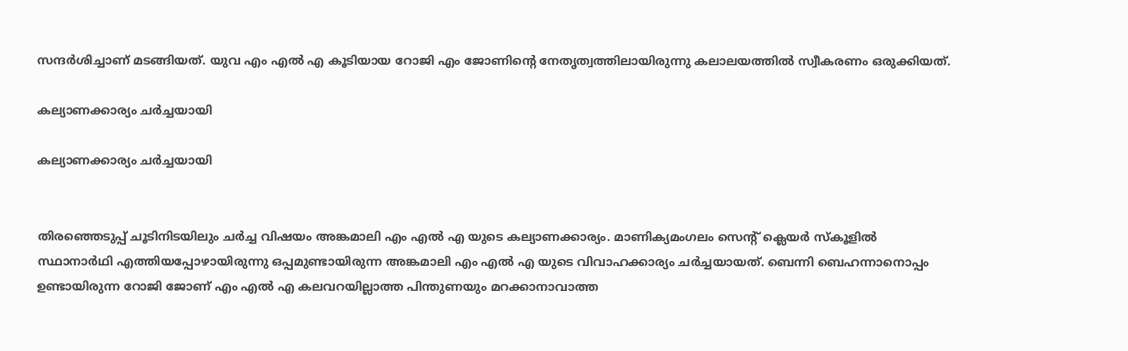സന്ദര്‍ശിച്ചാണ് മടങ്ങിയത്. യുവ എം എല്‍ എ കൂടിയായ റോജി എം ജോണിന്റെ നേതൃത്വത്തിലായിരുന്നു കലാലയത്തില്‍ സ്വീകരണം ഒരുക്കിയത്.

കല്യാണക്കാര്യം ചർച്ചയായി

കല്യാണക്കാര്യം ചർച്ചയായി


തിരഞ്ഞെടുപ്പ് ചൂടിനിടയിലും ചര്‍ച്ച വിഷയം അങ്കമാലി എം എല്‍ എ യുടെ കല്യാണക്കാര്യം. മാണിക്യമംഗലം സെന്റ് ക്ലെയര്‍ സ്‌കൂളില്‍ സ്ഥാനാര്‍ഥി എത്തിയപ്പോഴായിരുന്നു ഒപ്പമുണ്ടായിരുന്ന അങ്കമാലി എം എല്‍ എ യുടെ വിവാഹക്കാര്യം ചര്‍ച്ചയായത്. ബെന്നി ബെഹന്നാനൊപ്പം ഉണ്ടായിരുന്ന റോജി ജോണ് എം എല്‍ എ കലവറയില്ലാത്ത പിന്തുണയും മറക്കാനാവാത്ത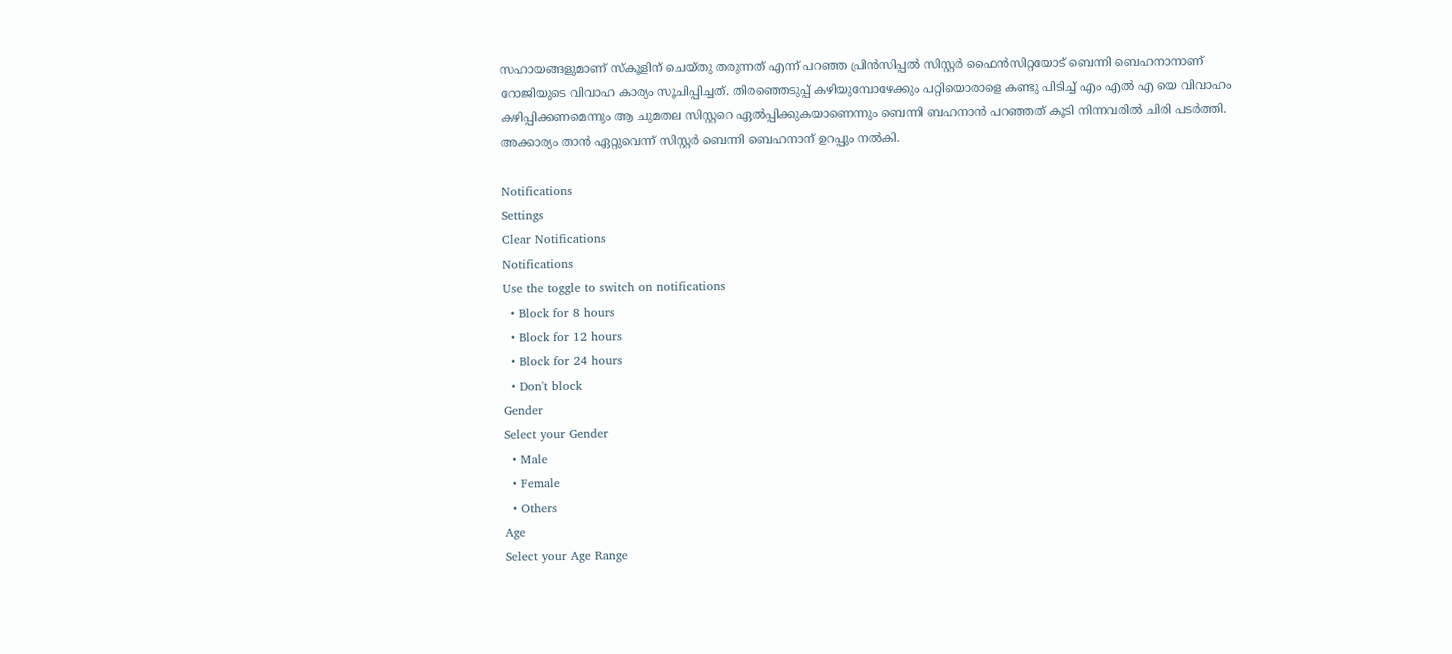സഹായങ്ങളുമാണ് സ്‌കൂളിന് ചെയ്തു തരുന്നത് എന്ന് പറഞ്ഞ പ്രിന്‍സിപ്പല്‍ സിസ്റ്റര്‍ ഫൈന്‍സിറ്റയോട് ബെന്നി ബെഹനാനാണ് റോജിയുടെ വിവാഹ കാര്യം സൂചിപ്പിച്ചത്. തിരഞ്ഞെടുപ്പ് കഴിയുമ്പോഴേക്കും പറ്റിയൊരാളെ കണ്ടു പിടിച്ച് എം എല്‍ എ യെ വിവാഹം കഴിപ്പിക്കണമെന്നും ആ ചുമതല സിസ്റ്ററെ ഏല്‍പ്പിക്കുകയാണെന്നും ബെന്നി ബഹനാന്‍ പറഞ്ഞത് കൂടി നിന്നവരില്‍ ചിരി പടര്‍ത്തി. അക്കാര്യം താന്‍ ഏറ്റുവെന്ന് സിസ്റ്റര്‍ ബെന്നി ബെഹനാന് ഉറപ്പും നല്‍കി.

Notifications
Settings
Clear Notifications
Notifications
Use the toggle to switch on notifications
  • Block for 8 hours
  • Block for 12 hours
  • Block for 24 hours
  • Don't block
Gender
Select your Gender
  • Male
  • Female
  • Others
Age
Select your Age Range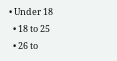• Under 18
  • 18 to 25
  • 26 to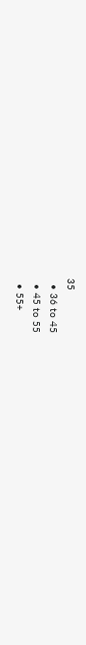35
  • 36 to 45
  • 45 to 55
  • 55+